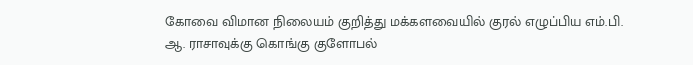கோவை விமான நிலையம் குறித்து மக்களவையில் குரல் எழுப்பிய எம்.பி. ஆ. ராசாவுக்கு கொங்கு குளோபல்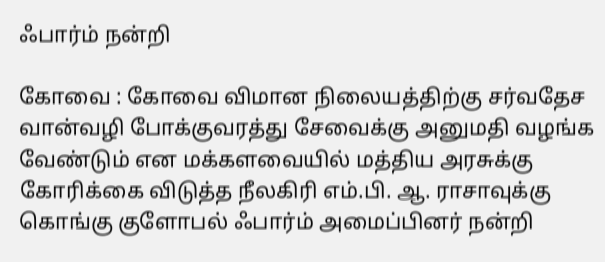ஃபார்ம் நன்றி

கோவை : கோவை விமான நிலையத்திற்கு சர்வதேச வான்வழி போக்குவரத்து சேவைக்கு அனுமதி வழங்க வேண்டும் என மக்களவையில் மத்திய அரசுக்கு கோரிக்கை விடுத்த நீலகிரி எம்.பி. ஆ. ராசாவுக்கு கொங்கு குளோபல் ஃபார்ம் அமைப்பினர் நன்றி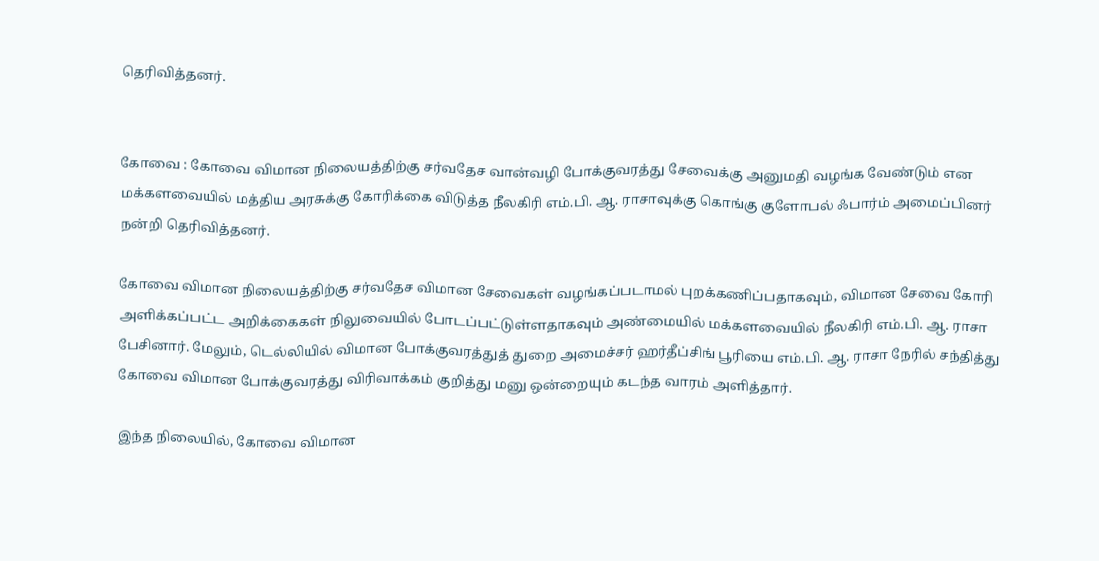தெரிவித்தனர்.


கோவை : கோவை விமான நிலையத்திற்கு சர்வதேச வான்வழி போக்குவரத்து சேவைக்கு அனுமதி வழங்க வேண்டும் என மக்களவையில் மத்திய அரசுக்கு கோரிக்கை விடுத்த நீலகிரி எம்.பி. ஆ. ராசாவுக்கு கொங்கு குளோபல் ஃபார்ம் அமைப்பினர் நன்றி தெரிவித்தனர்.

கோவை விமான நிலையத்திற்கு சர்வதேச விமான சேவைகள் வழங்கப்படாமல் புறக்கணிப்பதாகவும், விமான சேவை கோரி அளிக்கப்பட்ட அறிக்கைகள் நிலுவையில் போடப்பட்டுள்ளதாகவும் அண்மையில் மக்களவையில் நீலகிரி எம்.பி. ஆ. ராசா பேசினார். மேலும், டெல்லியில் விமான போக்குவரத்துத் துறை அமைச்சர் ஹர்தீப்சிங் பூரியை எம்.பி. ஆ. ராசா நேரில் சந்தித்து கோவை விமான போக்குவரத்து விரிவாக்கம் குறித்து மனு ஒன்றையும் கடந்த வாரம் அளித்தார்.

இந்த நிலையில், கோவை விமான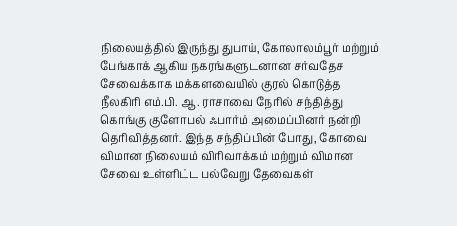நிலையத்தில் இருந்து துபாய், கோலாலம்பூர் மற்றும் பேங்காக் ஆகிய நகரங்களுடனான சர்வதேச சேவைக்காக மக்களவையில் குரல் கொடுத்த நீலகிரி எம்.பி. ஆ. ராசாவை நேரில் சந்தித்து கொங்கு குளோபல் ஃபார்ம் அமைப்பினர் நன்றி தெரிவித்தனர். இந்த சந்திப்பின் போது, கோவை விமான நிலையம் விரிவாக்கம் மற்றும் விமான சேவை உள்ளிட்ட பல்வேறு தேவைகள்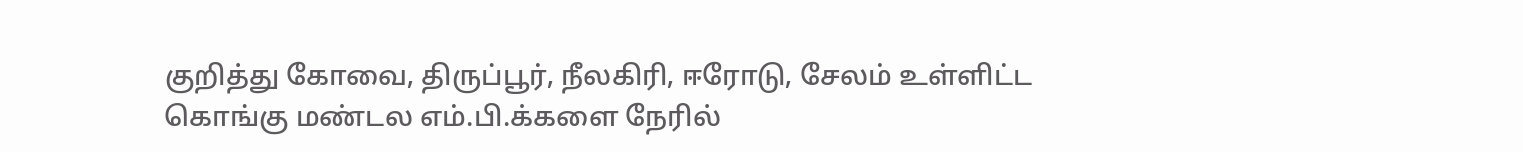குறித்து கோவை, திருப்பூர், நீலகிரி, ஈரோடு, சேலம் உள்ளிட்ட கொங்கு மண்டல எம்.பி.க்களை நேரில்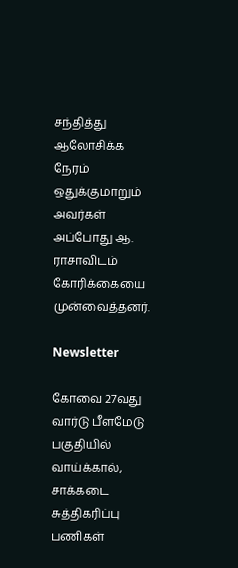சந்தித்து ஆலோசிக்க நேரம் ஒதுக்குமாறும் அவர்கள் அப்போது ஆ. ராசாவிடம் கோரிக்கையை முன்வைத்தனர்.

Newsletter

கோவை 27வது வார்டு பீளமேடு பகுதியில் வாய்க்கால், சாக்கடை சுத்திகரிப்பு பணிகள்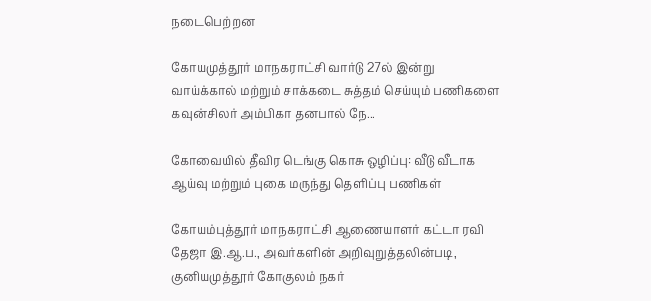நடைபெற்றன

கோயமுத்தூர் மாநகராட்சி வார்டு 27ல் இன்று வாய்க்கால் மற்றும் சாக்கடை சுத்தம் செய்யும் பணிகளை கவுன்சிலர் அம்பிகா தனபால் நே...

கோவையில் தீவிர டெங்கு கொசு ஒழிப்பு: வீடு வீடாக ஆய்வு மற்றும் புகை மருந்து தெளிப்பு பணிகள்

கோயம்புத்தூர் மாநகராட்சி ஆணையாளர் கட்டா ரவி தேஜா இ.ஆ.ப., அவர்களின் அறிவுறுத்தலின்படி, குனியமுத்தூர் கோகுலம் நகர்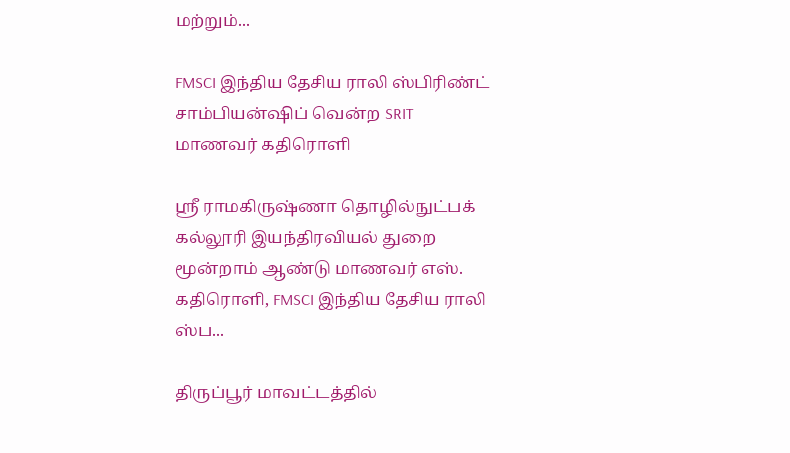மற்றும்...

FMSCI இந்திய தேசிய ராலி ஸ்பிரிண்ட் சாம்பியன்ஷிப் வென்ற SRIT மாணவர் கதிரொளி

ஸ்ரீ ராமகிருஷ்ணா தொழில்நுட்பக் கல்லூரி இயந்திரவியல் துறை மூன்றாம் ஆண்டு மாணவர் எஸ். கதிரொளி, FMSCI இந்திய தேசிய ராலி ஸ்ப...

திருப்பூர் மாவட்டத்தில்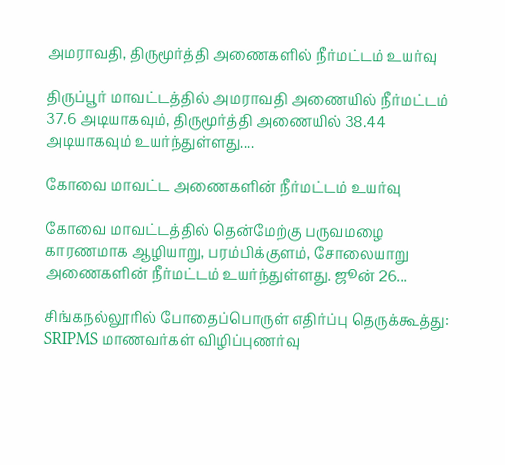அமராவதி, திருமூர்த்தி அணைகளில் நீர்மட்டம் உயர்வு

திருப்பூர் மாவட்டத்தில் அமராவதி அணையில் நீர்மட்டம் 37.6 அடியாகவும், திருமூர்த்தி அணையில் 38.44 அடியாகவும் உயர்ந்துள்ளது....

கோவை மாவட்ட அணைகளின் நீர்மட்டம் உயர்வு

கோவை மாவட்டத்தில் தென்மேற்கு பருவமழை காரணமாக ஆழியாறு, பரம்பிக்குளம், சோலையாறு அணைகளின் நீர்மட்டம் உயர்ந்துள்ளது. ஜூன் 26...

சிங்கநல்லூரில் போதைப்பொருள் எதிர்ப்பு தெருக்கூத்து: SRIPMS மாணவர்கள் விழிப்புணர்வு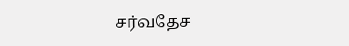சர்வதேச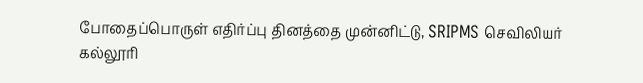போதைப்பொருள் எதிர்ப்பு தினத்தை முன்னிட்டு, SRIPMS செவிலியர் கல்லூரி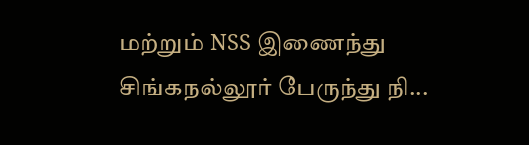மற்றும் NSS இணைந்து சிங்கநல்லூர் பேருந்து நி...